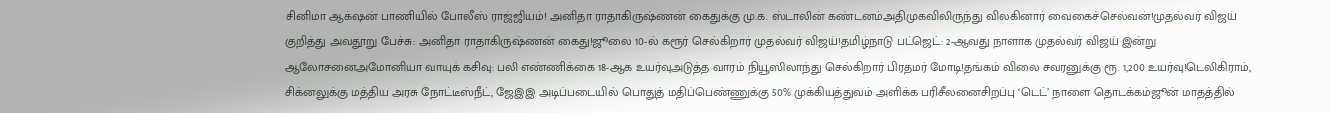சினிமா ஆக்‌ஷன் பாணியில் போலீஸ் ராஜ்ஜியம்! அனிதா ராதாகிருஷ்ணன் கைதுக்கு மு.க. ஸ்டாலின் கண்டனம்அதிமுகவிலிருந்து விலகினார் வைகைச்செல்வன்!முதல்வர் விஜய் குறித்து அவதூறு பேச்சு: அனிதா ராதாகிருஷ்ணன் கைது!ஜூலை 10-ல் கரூர் செல்கிறார் முதல்வர் விஜய்!தமிழ்நாடு பட்ஜெட்: 2-ஆவது நாளாக முதல்வர் விஜய் இன்று ஆலோசனைஅமோனியா வாயுக் கசிவு: பலி எண்ணிக்கை 18-ஆக உயர்வுஅடுத்த வாரம் நியூஸிலாந்து செல்கிறார் பிரதமர் மோடி!தங்கம் விலை சவரனுக்கு ரூ. 1,200 உயர்வு!டெலிகிராம், சிக்னலுக்கு மத்திய அரசு நோட்டீஸ்நீட், ஜேஇஇ அடிப்படையில் பொதுத் மதிப்பெண்ணுக்கு 50% முக்கியத்துவம் அளிக்க பரிசீலனைசிறப்பு ‘டெட்’ நாளை தொடக்கம்ஜூன் மாதத்தில்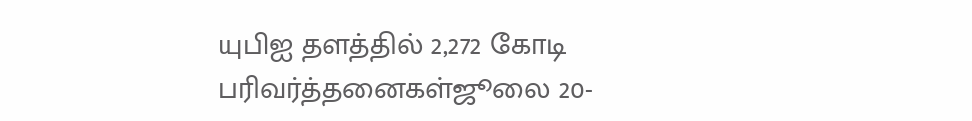யுபிஐ தளத்தில் 2,272 கோடி பரிவர்த்தனைகள்ஜூலை 20-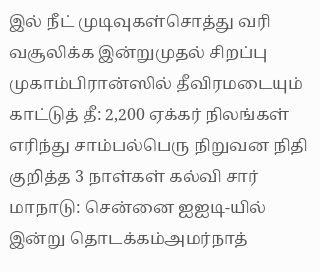இல் நீட் முடிவுகள்சொத்து வரி வசூலிக்க இன்றுமுதல் சிறப்பு முகாம்பிரான்ஸில் தீவிரமடையும் காட்டுத் தீ: 2,200 ஏக்கர் நிலங்கள் எரிந்து சாம்பல்பெரு நிறுவன நிதி குறித்த 3 நாள்கள் கல்வி சார் மாநாடு: சென்னை ஐஐடி-யில் இன்று தொடக்கம்அமர்நாத்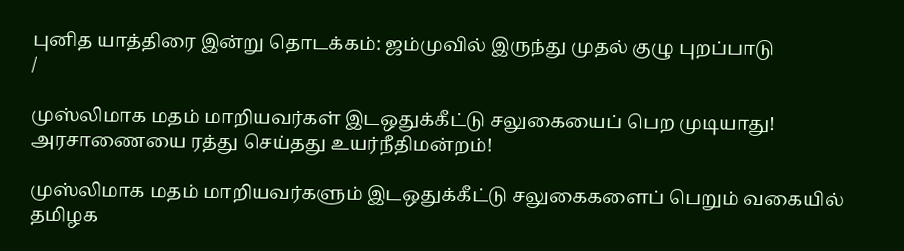புனித யாத்திரை இன்று தொடக்கம்: ஜம்முவில் இருந்து முதல் குழு புறப்பாடு
/

முஸ்லிமாக மதம் மாறியவர்கள் இடஒதுக்கீட்டு சலுகையைப் பெற முடியாது! அரசாணையை ரத்து செய்தது உயர்நீதிமன்றம்!

முஸ்லிமாக மதம் மாறியவர்களும் இடஒதுக்கீட்டு சலுகைகளைப் பெறும் வகையில் தமிழக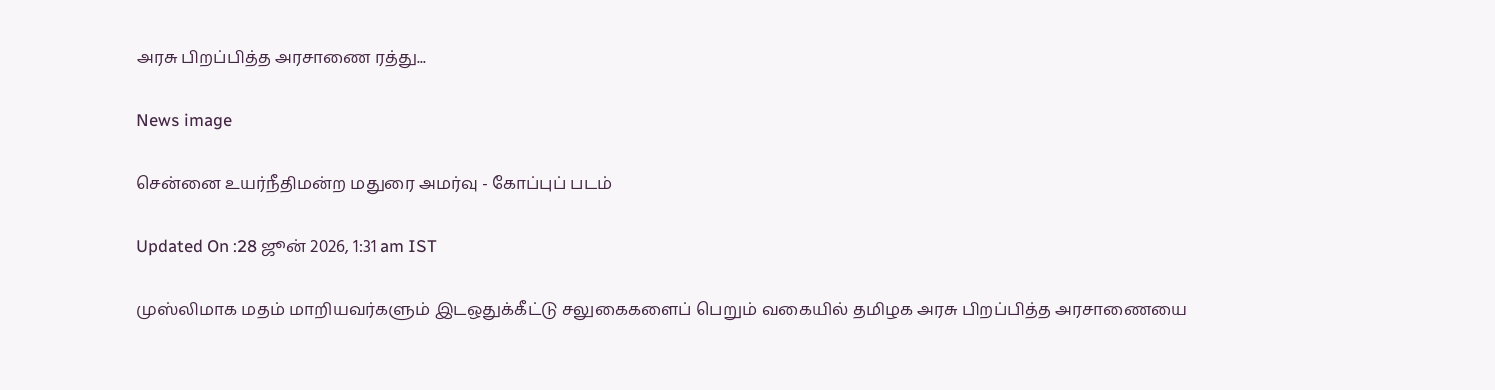அரசு பிறப்பித்த அரசாணை ரத்து...

News image

சென்னை உயர்நீதிமன்ற மதுரை அமர்வு - கோப்புப் படம்

Updated On :28 ஜூன் 2026, 1:31 am IST

முஸ்லிமாக மதம் மாறியவர்களும் இடஒதுக்கீட்டு சலுகைகளைப் பெறும் வகையில் தமிழக அரசு பிறப்பித்த அரசாணையை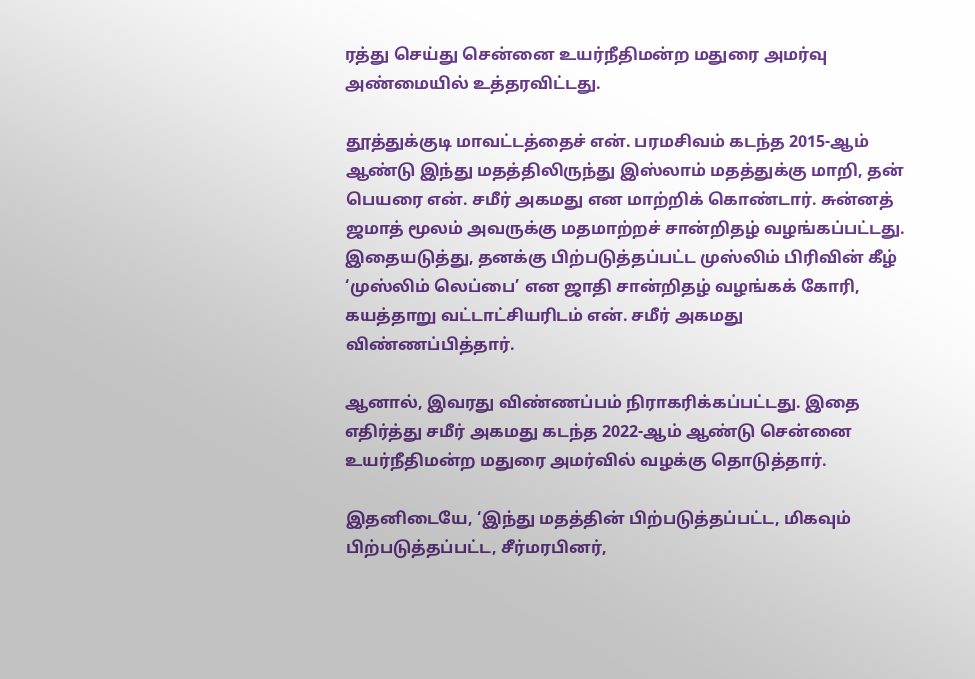ரத்து செய்து சென்னை உயர்நீதிமன்ற மதுரை அமர்வு அண்மையில் உத்தரவிட்டது.

தூத்துக்குடி மாவட்டத்தைச் என். பரமசிவம் கடந்த 2015-ஆம் ஆண்டு இந்து மதத்திலிருந்து இஸ்லாம் மதத்துக்கு மாறி, தன் பெயரை என். சமீர் அகமது என மாற்றிக் கொண்டார். சுன்னத் ஜமாத் மூலம் அவருக்கு மதமாற்றச் சான்றிதழ் வழங்கப்பட்டது. இதையடுத்து, தனக்கு பிற்படுத்தப்பட்ட முஸ்லிம் பிரிவின் கீழ் ‘முஸ்லிம் லெப்பை’ என ஜாதி சான்றிதழ் வழங்கக் கோரி, கயத்தாறு வட்டாட்சியரிடம் என். சமீர் அகமது விண்ணப்பித்தார்.

ஆனால், இவரது விண்ணப்பம் நிராகரிக்கப்பட்டது. இதை எதிர்த்து சமீர் அகமது கடந்த 2022-ஆம் ஆண்டு சென்னை உயர்நீதிமன்ற மதுரை அமர்வில் வழக்கு தொடுத்தார்.

இதனிடையே, ‘இந்து மதத்தின் பிற்படுத்தப்பட்ட, மிகவும் பிற்படுத்தப்பட்ட, சீர்மரபினர்,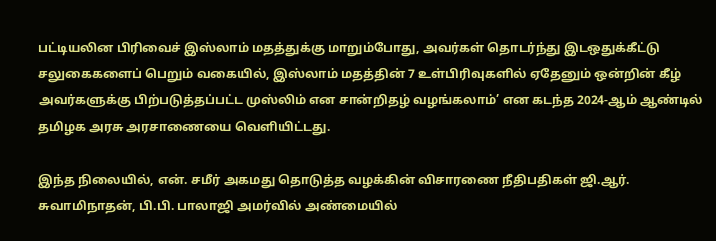பட்டியலின பிரிவைச் இஸ்லாம் மதத்துக்கு மாறும்போது, அவர்கள் தொடர்ந்து இடஒதுக்கீட்டு சலுகைகளைப் பெறும் வகையில், இஸ்லாம் மதத்தின் 7 உள்பிரிவுகளில் ஏதேனும் ஒன்றின் கீழ் அவர்களுக்கு பிற்படுத்தப்பட்ட முஸ்லிம் என சான்றிதழ் வழங்கலாம்’ என கடந்த 2024-ஆம் ஆண்டில் தமிழக அரசு அரசாணையை வெளியிட்டது.

இந்த நிலையில், என். சமீர் அகமது தொடுத்த வழக்கின் விசாரணை நீதிபதிகள் ஜி.ஆர். சுவாமிநாதன், பி.பி. பாலாஜி அமர்வில் அண்மையில்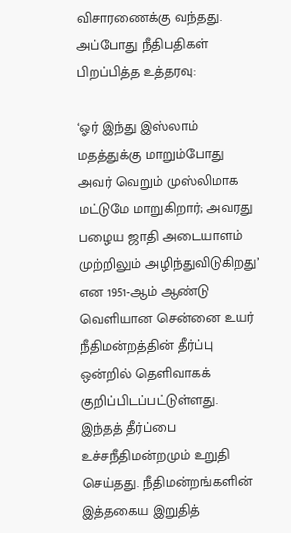விசாரணைக்கு வந்தது. அப்போது நீதிபதிகள் பிறப்பித்த உத்தரவு:

‘ஓர் இந்து இஸ்லாம் மதத்துக்கு மாறும்போது அவர் வெறும் முஸ்லிமாக மட்டுமே மாறுகிறார்; அவரது பழைய ஜாதி அடையாளம் முற்றிலும் அழிந்துவிடுகிறது’ என 1951-ஆம் ஆண்டு வெளியான சென்னை உயர் நீதிமன்றத்தின் தீர்ப்பு ஒன்றில் தெளிவாகக் குறிப்பிடப்பட்டுள்ளது. இந்தத் தீர்ப்பை உச்சநீதிமன்றமும் உறுதி செய்தது. நீதிமன்றங்களின் இத்தகைய இறுதித்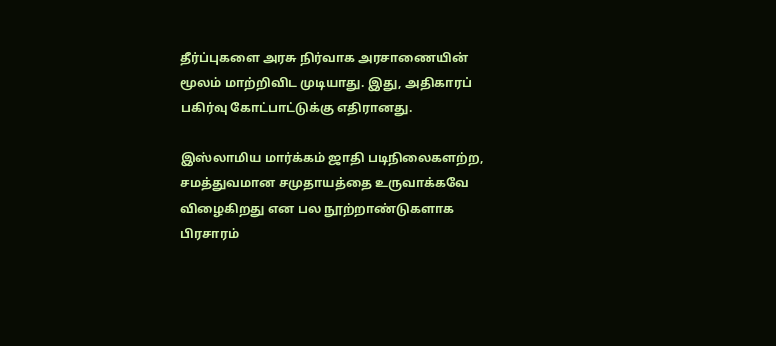தீர்ப்புகளை அரசு நிர்வாக அரசாணையின் மூலம் மாற்றிவிட முடியாது. இது, அதிகாரப் பகிர்வு கோட்பாட்டுக்கு எதிரானது.

இஸ்லாமிய மார்க்கம் ஜாதி படிநிலைகளற்ற, சமத்துவமான சமுதாயத்தை உருவாக்கவே விழைகிறது என பல நூற்றாண்டுகளாக பிரசாரம்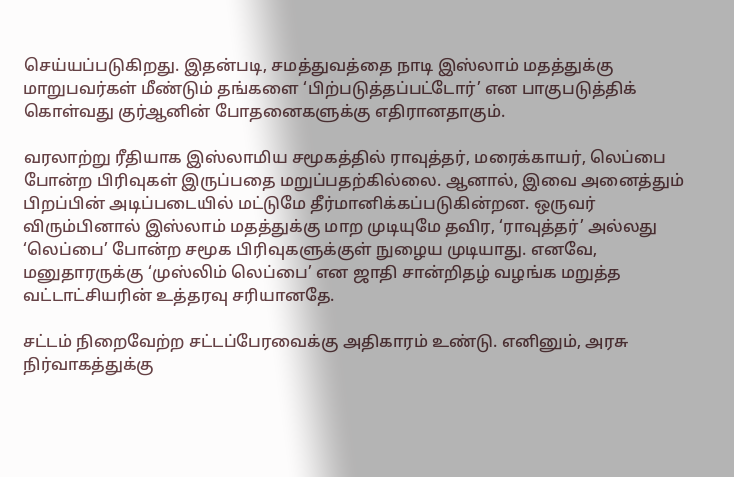செய்யப்படுகிறது. இதன்படி, சமத்துவத்தை நாடி இஸ்லாம் மதத்துக்கு மாறுபவர்கள் மீண்டும் தங்களை ‘பிற்படுத்தப்பட்டோர்’ என பாகுபடுத்திக் கொள்வது குர்ஆனின் போதனைகளுக்கு எதிரானதாகும்.

வரலாற்று ரீதியாக இஸ்லாமிய சமூகத்தில் ராவுத்தர், மரைக்காயர், லெப்பை போன்ற பிரிவுகள் இருப்பதை மறுப்பதற்கில்லை. ஆனால், இவை அனைத்தும் பிறப்பின் அடிப்படையில் மட்டுமே தீர்மானிக்கப்படுகின்றன. ஒருவர் விரும்பினால் இஸ்லாம் மதத்துக்கு மாற முடியுமே தவிர, ‘ராவுத்தர்’ அல்லது ‘லெப்பை’ போன்ற சமூக பிரிவுகளுக்குள் நுழைய முடியாது. எனவே, மனுதாரருக்கு ‘முஸ்லிம் லெப்பை’ என ஜாதி சான்றிதழ் வழங்க மறுத்த வட்டாட்சியரின் உத்தரவு சரியானதே.

சட்டம் நிறைவேற்ற சட்டப்பேரவைக்கு அதிகாரம் உண்டு. எனினும், அரசு நிர்வாகத்துக்கு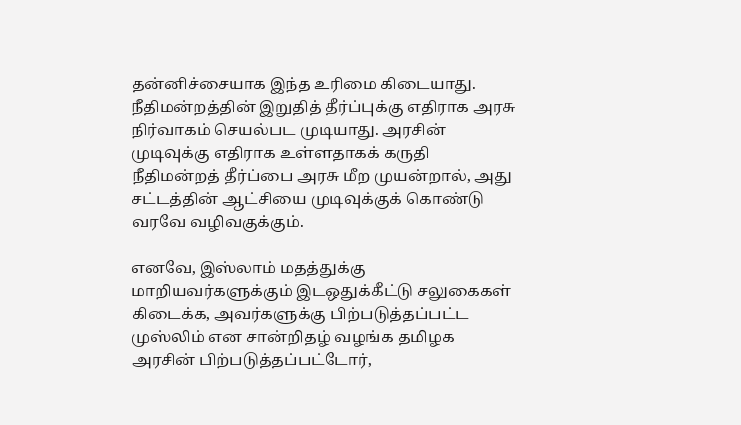தன்னிச்சையாக இந்த உரிமை கிடையாது. நீதிமன்றத்தின் இறுதித் தீர்ப்புக்கு எதிராக அரசு நிர்வாகம் செயல்பட முடியாது. அரசின் முடிவுக்கு எதிராக உள்ளதாகக் கருதி நீதிமன்றத் தீர்ப்பை அரசு மீற முயன்றால், அது சட்டத்தின் ஆட்சியை முடிவுக்குக் கொண்டு வரவே வழிவகுக்கும்.

எனவே, இஸ்லாம் மதத்துக்கு மாறியவர்களுக்கும் இடஒதுக்கீட்டு சலுகைகள் கிடைக்க, அவர்களுக்கு பிற்படுத்தப்பட்ட முஸ்லிம் என சான்றிதழ் வழங்க தமிழக அரசின் பிற்படுத்தப்பட்டோர்,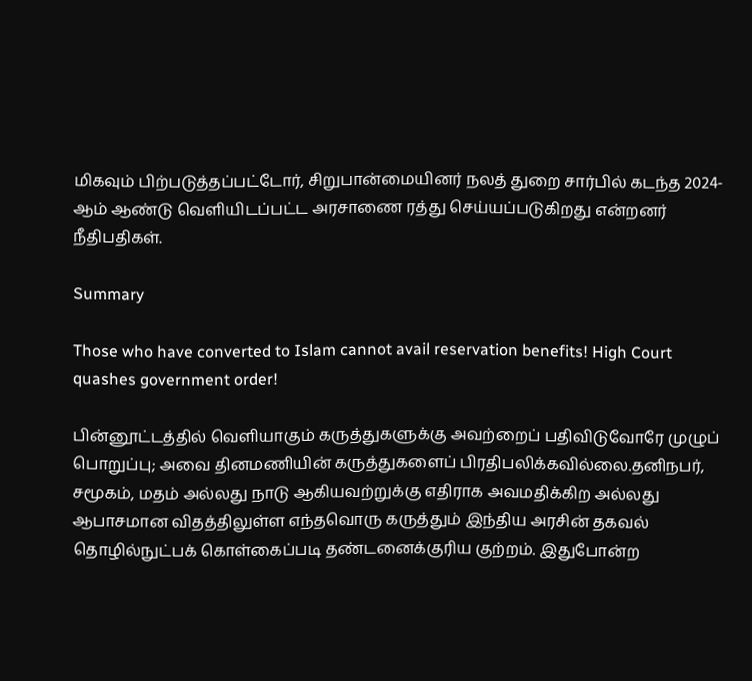மிகவும் பிற்படுத்தப்பட்டோர், சிறுபான்மையினர் நலத் துறை சார்பில் கடந்த 2024-ஆம் ஆண்டு வெளியிடப்பட்ட அரசாணை ரத்து செய்யப்படுகிறது என்றனர் நீதிபதிகள்.

Summary

Those who have converted to Islam cannot avail reservation benefits! High Court quashes government order!

பின்னூட்டத்தில் வெளியாகும் கருத்துகளுக்கு அவற்றைப் பதிவிடுவோரே முழுப் பொறுப்பு; அவை தினமணியின் கருத்துகளைப் பிரதிபலிக்கவில்லை.தனிநபர், சமூகம், மதம் அல்லது நாடு ஆகியவற்றுக்கு எதிராக அவமதிக்கிற அல்லது ஆபாசமான விதத்திலுள்ள எந்தவொரு கருத்தும் இந்திய அரசின் தகவல் தொழில்நுட்பக் கொள்கைப்படி தண்டனைக்குரிய குற்றம். இதுபோன்ற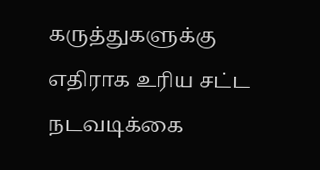கருத்துகளுக்கு எதிராக உரிய சட்ட நடவடிக்கை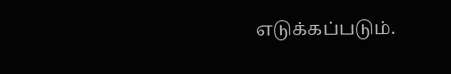எடுக்கப்படும்.